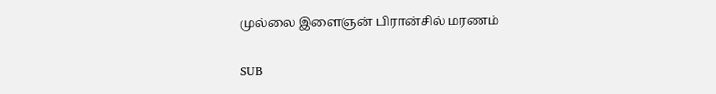முல்லை இளைஞன் பிரான்சில் மரணம்

SUB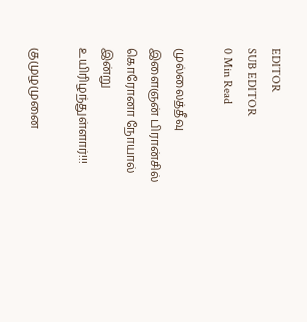EDITOR
SUB EDITOR
0 Min Read

முல்லைத்தீவு இளைஞன் பிரான்சில் கொரோனா நோயால் இன்று உயிரிழந்துள்ளார்!!!

குமுழமுனை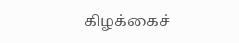கிழக்கைச்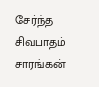சேர்ந்த சிவபாதம் சாரங்கன்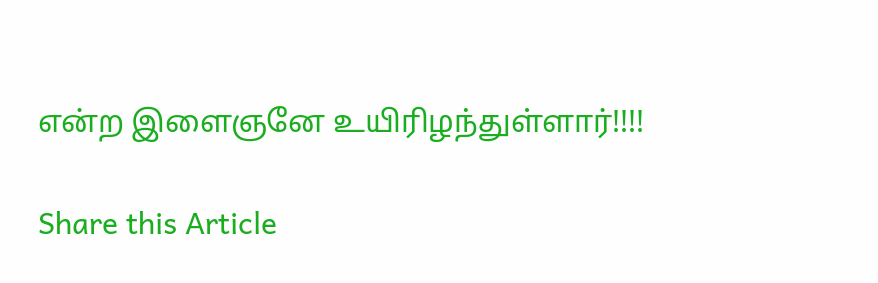என்ற இளைஞனே உயிரிழந்துள்ளார்!!!!

Share this Article